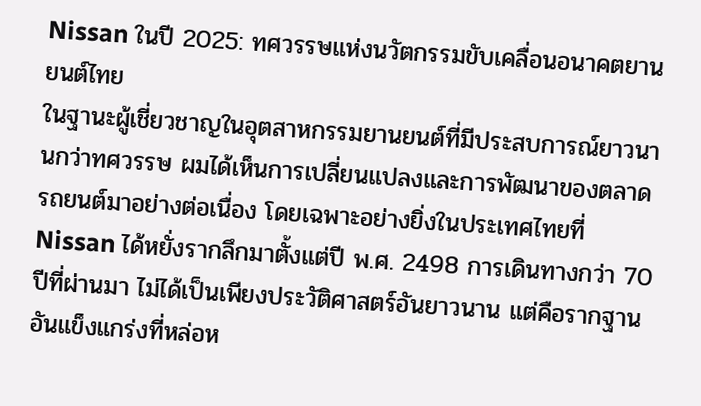Nissan ในปี 2025: ทศวรรษแห่งนวัตกรรมขับเคลื่อนอนาคตยานยนต์ไทย
ในฐานะผู้เชี่ยวชาญในอุตสาหกรรมยานยนต์ที่มีประสบการณ์ยาวนานกว่าทศวรรษ ผมได้เห็นการเปลี่ยนแปลงและการพัฒนาของตลาดรถยนต์มาอย่างต่อเนื่อง โดยเฉพาะอย่างยิ่งในประเทศไทยที่ Nissan ได้หยั่งรากลึกมาตั้งแต่ปี พ.ศ. 2498 การเดินทางกว่า 70 ปีที่ผ่านมา ไม่ได้เป็นเพียงประวัติศาสตร์อันยาวนาน แต่คือรากฐานอันแข็งแกร่งที่หล่อห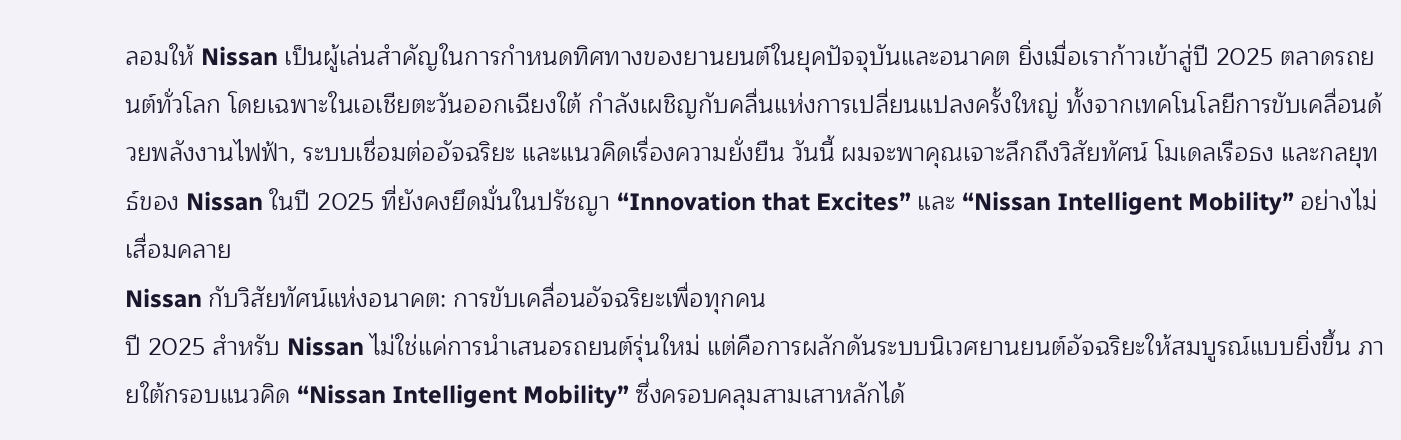ลอมให้ Nissan เป็นผู้เล่นสำคัญในการกำหนดทิศทางของยานยนต์ในยุคปัจจุบันและอนาคต ยิ่งเมื่อเราก้าวเข้าสู่ปี 2025 ตลาดรถยนต์ทั่วโลก โดยเฉพาะในเอเชียตะวันออกเฉียงใต้ กำลังเผชิญกับคลื่นแห่งการเปลี่ยนแปลงครั้งใหญ่ ทั้งจากเทคโนโลยีการขับเคลื่อนด้วยพลังงานไฟฟ้า, ระบบเชื่อมต่ออัจฉริยะ และแนวคิดเรื่องความยั่งยืน วันนี้ ผมจะพาคุณเจาะลึกถึงวิสัยทัศน์ โมเดลเรือธง และกลยุทธ์ของ Nissan ในปี 2025 ที่ยังคงยึดมั่นในปรัชญา “Innovation that Excites” และ “Nissan Intelligent Mobility” อย่างไม่เสื่อมคลาย
Nissan กับวิสัยทัศน์แห่งอนาคต: การขับเคลื่อนอัจฉริยะเพื่อทุกคน
ปี 2025 สำหรับ Nissan ไม่ใช่แค่การนำเสนอรถยนต์รุ่นใหม่ แต่คือการผลักดันระบบนิเวศยานยนต์อัจฉริยะให้สมบูรณ์แบบยิ่งขึ้น ภายใต้กรอบแนวคิด “Nissan Intelligent Mobility” ซึ่งครอบคลุมสามเสาหลักได้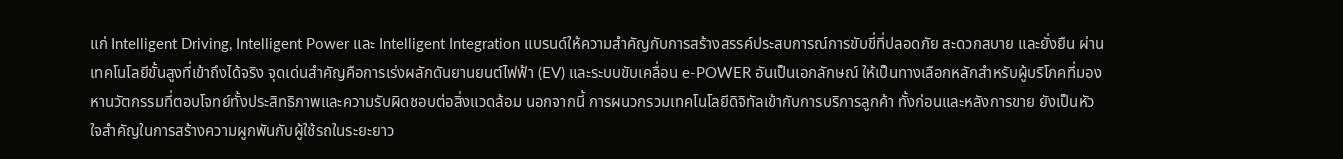แก่ Intelligent Driving, Intelligent Power และ Intelligent Integration แบรนด์ให้ความสำคัญกับการสร้างสรรค์ประสบการณ์การขับขี่ที่ปลอดภัย สะดวกสบาย และยั่งยืน ผ่านเทคโนโลยีขั้นสูงที่เข้าถึงได้จริง จุดเด่นสำคัญคือการเร่งผลักดันยานยนต์ไฟฟ้า (EV) และระบบขับเคลื่อน e-POWER อันเป็นเอกลักษณ์ ให้เป็นทางเลือกหลักสำหรับผู้บริโภคที่มองหานวัตกรรมที่ตอบโจทย์ทั้งประสิทธิภาพและความรับผิดชอบต่อสิ่งแวดล้อม นอกจากนี้ การผนวกรวมเทคโนโลยีดิจิทัลเข้ากับการบริการลูกค้า ทั้งก่อนและหลังการขาย ยังเป็นหัวใจสำคัญในการสร้างความผูกพันกับผู้ใช้รถในระยะยาว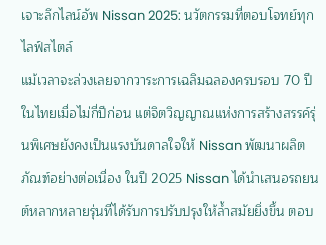เจาะลึกไลน์อัพ Nissan 2025: นวัตกรรมที่ตอบโจทย์ทุกไลฟ์สไตล์
แม้เวลาจะล่วงเลยจากวาระการเฉลิมฉลองครบรอบ 70 ปีในไทยเมื่อไม่กี่ปีก่อน แต่จิตวิญญาณแห่งการสร้างสรรค์รุ่นพิเศษยังคงเป็นแรงบันดาลใจให้ Nissan พัฒนาผลิตภัณฑ์อย่างต่อเนื่อง ในปี 2025 Nissan ได้นำเสนอรถยนต์หลากหลายรุ่นที่ได้รับการปรับปรุงให้ล้ำสมัยยิ่งขึ้น ตอบ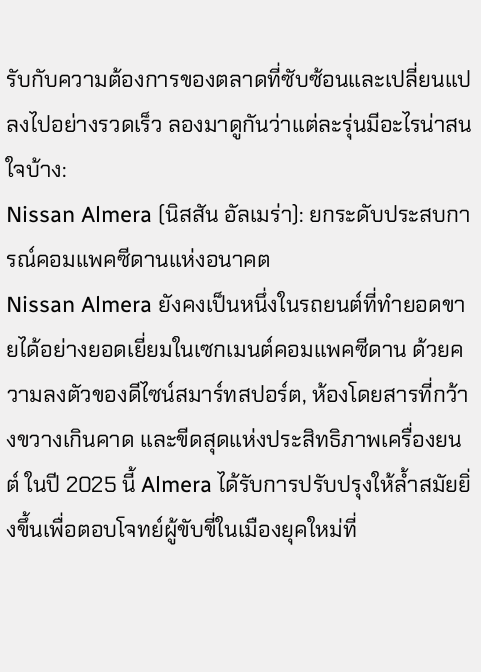รับกับความต้องการของตลาดที่ซับซ้อนและเปลี่ยนแปลงไปอย่างรวดเร็ว ลองมาดูกันว่าแต่ละรุ่นมีอะไรน่าสนใจบ้าง:
Nissan Almera (นิสสัน อัลเมร่า): ยกระดับประสบการณ์คอมแพคซีดานแห่งอนาคต
Nissan Almera ยังคงเป็นหนึ่งในรถยนต์ที่ทำยอดขายได้อย่างยอดเยี่ยมในเซกเมนต์คอมแพคซีดาน ด้วยความลงตัวของดีไซน์สมาร์ทสปอร์ต, ห้องโดยสารที่กว้างขวางเกินคาด และขีดสุดแห่งประสิทธิภาพเครื่องยนต์ ในปี 2025 นี้ Almera ได้รับการปรับปรุงให้ล้ำสมัยยิ่งขึ้นเพื่อตอบโจทย์ผู้ขับขี่ในเมืองยุคใหม่ที่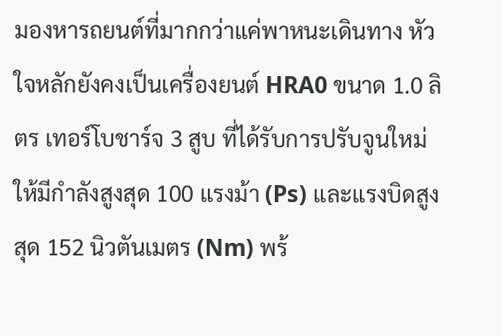มองหารถยนต์ที่มากกว่าแค่พาหนะเดินทาง หัวใจหลักยังคงเป็นเครื่องยนต์ HRA0 ขนาด 1.0 ลิตร เทอร์โบชาร์จ 3 สูบ ที่ได้รับการปรับจูนใหม่ให้มีกำลังสูงสุด 100 แรงม้า (Ps) และแรงบิดสูงสุด 152 นิวตันเมตร (Nm) พร้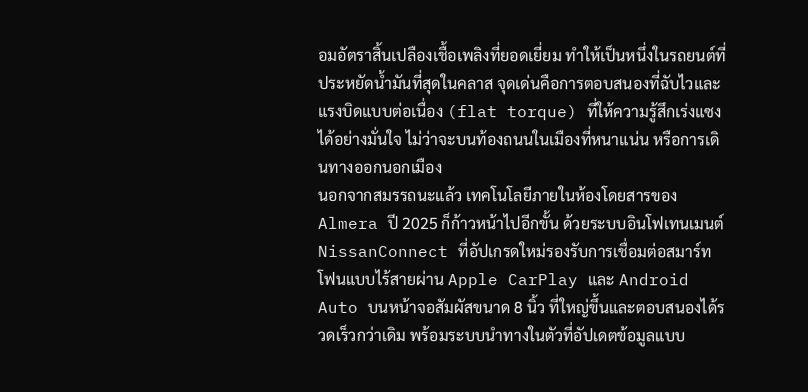อมอัตราสิ้นเปลืองเชื้อเพลิงที่ยอดเยี่ยม ทำให้เป็นหนึ่งในรถยนต์ที่ประหยัดน้ำมันที่สุดในคลาส จุดเด่นคือการตอบสนองที่ฉับไวและแรงบิดแบบต่อเนื่อง (flat torque) ที่ให้ความรู้สึกเร่งแซงได้อย่างมั่นใจ ไม่ว่าจะบนท้องถนนในเมืองที่หนาแน่น หรือการเดินทางออกนอกเมือง
นอกจากสมรรถนะแล้ว เทคโนโลยีภายในห้องโดยสารของ Almera ปี 2025 ก็ก้าวหน้าไปอีกขั้น ด้วยระบบอินโฟเทนเมนต์ NissanConnect ที่อัปเกรดใหม่รองรับการเชื่อมต่อสมาร์ทโฟนแบบไร้สายผ่าน Apple CarPlay และ Android Auto บนหน้าจอสัมผัสขนาด 8 นิ้ว ที่ใหญ่ขึ้นและตอบสนองได้รวดเร็วกว่าเดิม พร้อมระบบนำทางในตัวที่อัปเดตข้อมูลแบบ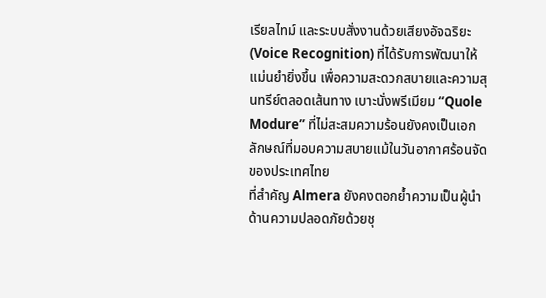เรียลไทม์ และระบบสั่งงานด้วยเสียงอัจฉริยะ (Voice Recognition) ที่ได้รับการพัฒนาให้แม่นยำยิ่งขึ้น เพื่อความสะดวกสบายและความสุนทรีย์ตลอดเส้นทาง เบาะนั่งพรีเมียม “Quole Modure” ที่ไม่สะสมความร้อนยังคงเป็นเอกลักษณ์ที่มอบความสบายแม้ในวันอากาศร้อนจัดของประเทศไทย
ที่สำคัญ Almera ยังคงตอกย้ำความเป็นผู้นำด้านความปลอดภัยด้วยชุ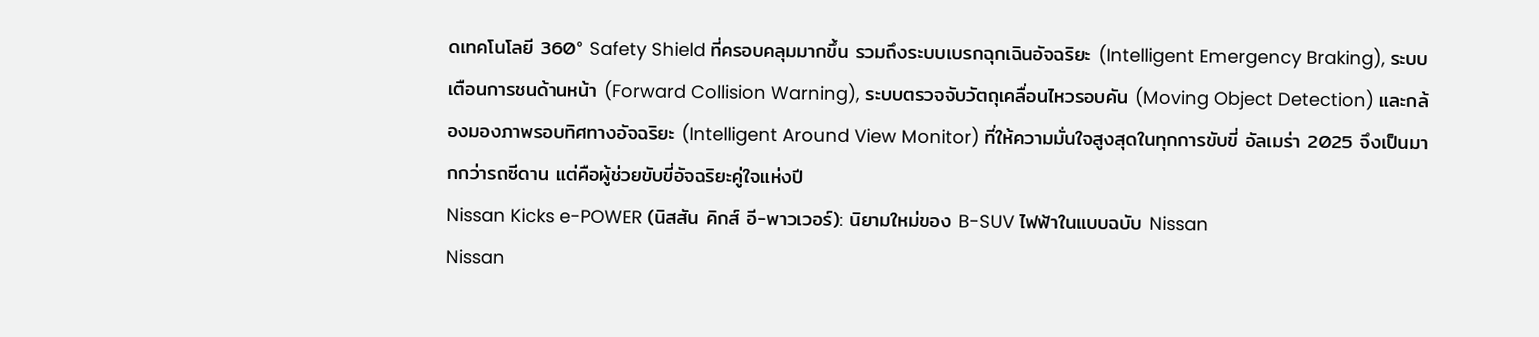ดเทคโนโลยี 360° Safety Shield ที่ครอบคลุมมากขึ้น รวมถึงระบบเบรกฉุกเฉินอัจฉริยะ (Intelligent Emergency Braking), ระบบเตือนการชนด้านหน้า (Forward Collision Warning), ระบบตรวจจับวัตถุเคลื่อนไหวรอบคัน (Moving Object Detection) และกล้องมองภาพรอบทิศทางอัจฉริยะ (Intelligent Around View Monitor) ที่ให้ความมั่นใจสูงสุดในทุกการขับขี่ อัลเมร่า 2025 จึงเป็นมากกว่ารถซีดาน แต่คือผู้ช่วยขับขี่อัจฉริยะคู่ใจแห่งปี
Nissan Kicks e-POWER (นิสสัน คิกส์ อี-พาวเวอร์): นิยามใหม่ของ B-SUV ไฟฟ้าในแบบฉบับ Nissan
Nissan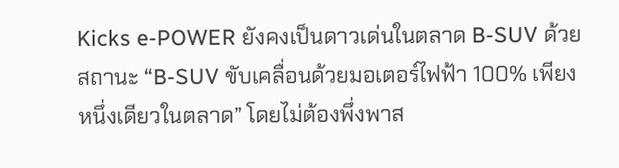Kicks e-POWER ยังคงเป็นดาวเด่นในตลาด B-SUV ด้วยสถานะ “B-SUV ขับเคลื่อนด้วยมอเตอร์ไฟฟ้า 100% เพียงหนึ่งเดียวในตลาด” โดยไม่ต้องพึ่งพาส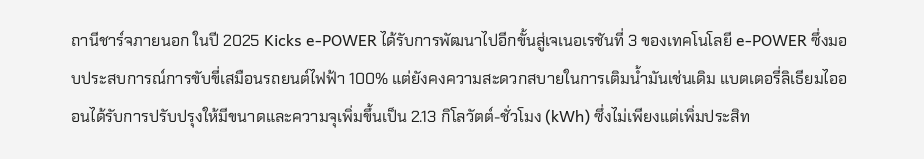ถานีชาร์จภายนอก ในปี 2025 Kicks e-POWER ได้รับการพัฒนาไปอีกขั้นสู่เจเนอเรชันที่ 3 ของเทคโนโลยี e-POWER ซึ่งมอบประสบการณ์การขับขี่เสมือนรถยนต์ไฟฟ้า 100% แต่ยังคงความสะดวกสบายในการเติมน้ำมันเช่นเดิม แบตเตอรี่ลิเธียมไอออนได้รับการปรับปรุงให้มีขนาดและความจุเพิ่มขึ้นเป็น 2.13 กิโลวัตต์-ชั่วโมง (kWh) ซึ่งไม่เพียงแต่เพิ่มประสิท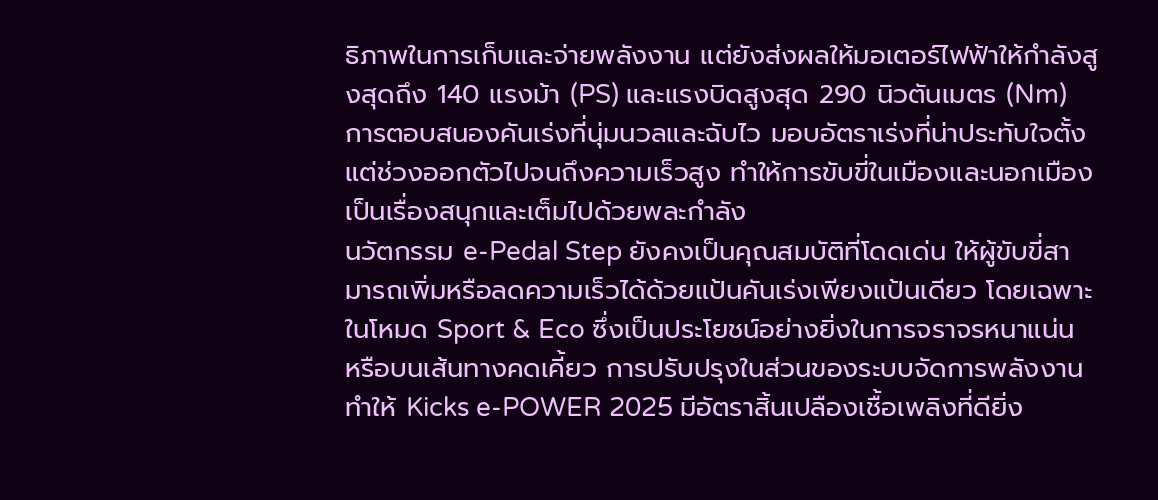ธิภาพในการเก็บและจ่ายพลังงาน แต่ยังส่งผลให้มอเตอร์ไฟฟ้าให้กำลังสูงสุดถึง 140 แรงม้า (PS) และแรงบิดสูงสุด 290 นิวตันเมตร (Nm) การตอบสนองคันเร่งที่นุ่มนวลและฉับไว มอบอัตราเร่งที่น่าประทับใจตั้งแต่ช่วงออกตัวไปจนถึงความเร็วสูง ทำให้การขับขี่ในเมืองและนอกเมืองเป็นเรื่องสนุกและเต็มไปด้วยพละกำลัง
นวัตกรรม e-Pedal Step ยังคงเป็นคุณสมบัติที่โดดเด่น ให้ผู้ขับขี่สามารถเพิ่มหรือลดความเร็วได้ด้วยแป้นคันเร่งเพียงแป้นเดียว โดยเฉพาะในโหมด Sport & Eco ซึ่งเป็นประโยชน์อย่างยิ่งในการจราจรหนาแน่น หรือบนเส้นทางคดเคี้ยว การปรับปรุงในส่วนของระบบจัดการพลังงานทำให้ Kicks e-POWER 2025 มีอัตราสิ้นเปลืองเชื้อเพลิงที่ดียิ่ง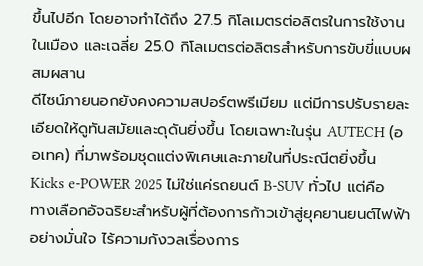ขึ้นไปอีก โดยอาจทำได้ถึง 27.5 กิโลเมตรต่อลิตรในการใช้งานในเมือง และเฉลี่ย 25.0 กิโลเมตรต่อลิตรสำหรับการขับขี่แบบผสมผสาน
ดีไซน์ภายนอกยังคงความสปอร์ตพรีเมียม แต่มีการปรับรายละเอียดให้ดูทันสมัยและดุดันยิ่งขึ้น โดยเฉพาะในรุ่น AUTECH (ออเทค) ที่มาพร้อมชุดแต่งพิเศษและภายในที่ประณีตยิ่งขึ้น Kicks e-POWER 2025 ไม่ใช่แค่รถยนต์ B-SUV ทั่วไป แต่คือทางเลือกอัจฉริยะสำหรับผู้ที่ต้องการก้าวเข้าสู่ยุคยานยนต์ไฟฟ้าอย่างมั่นใจ ไร้ความกังวลเรื่องการ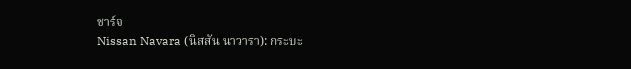ชาร์จ
Nissan Navara (นิสสัน นาวารา): กระบะ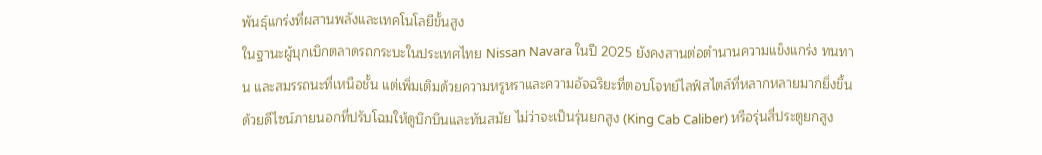พันธุ์แกร่งที่ผสานพลังและเทคโนโลยีขั้นสูง
ในฐานะผู้บุกเบิกตลาดรถกระบะในประเทศไทย Nissan Navara ในปี 2025 ยังคงสานต่อตำนานความแข็งแกร่ง ทนทาน และสมรรถนะที่เหนือชั้น แต่เพิ่มเติมด้วยความหรูหราและความอัจฉริยะที่ตอบโจทย์ไลฟ์สไตล์ที่หลากหลายมากยิ่งขึ้น ด้วยดีไซน์ภายนอกที่ปรับโฉมให้ดูบึกบึนและทันสมัย ไม่ว่าจะเป็นรุ่นยกสูง (King Cab Caliber) หรือรุ่นสี่ประตูยกสูง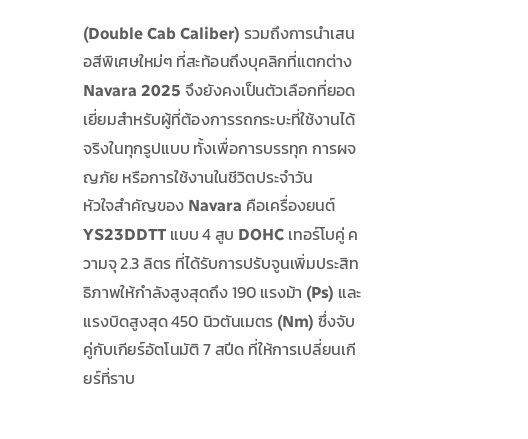(Double Cab Caliber) รวมถึงการนำเสนอสีพิเศษใหม่ๆ ที่สะท้อนถึงบุคลิกที่แตกต่าง Navara 2025 จึงยังคงเป็นตัวเลือกที่ยอดเยี่ยมสำหรับผู้ที่ต้องการรถกระบะที่ใช้งานได้จริงในทุกรูปแบบ ทั้งเพื่อการบรรทุก การผจญภัย หรือการใช้งานในชีวิตประจำวัน
หัวใจสำคัญของ Navara คือเครื่องยนต์ YS23DDTT แบบ 4 สูบ DOHC เทอร์โบคู่ ความจุ 2.3 ลิตร ที่ได้รับการปรับจูนเพิ่มประสิทธิภาพให้กำลังสูงสุดถึง 190 แรงม้า (Ps) และแรงบิดสูงสุด 450 นิวตันเมตร (Nm) ซึ่งจับคู่กับเกียร์อัตโนมัติ 7 สปีด ที่ให้การเปลี่ยนเกียร์ที่ราบ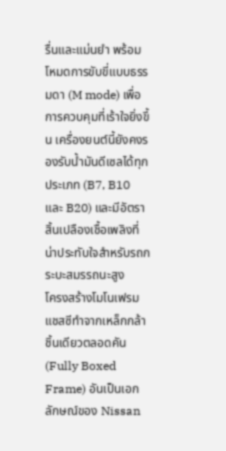รื่นและแม่นยำ พร้อมโหมดการขับขี่แบบธรรมดา (M mode) เพื่อการควบคุมที่เร้าใจยิ่งขึ้น เครื่องยนต์นี้ยังคงรองรับน้ำมันดีเซลได้ทุกประเภท (B7, B10 และ B20) และมีอัตราสิ้นเปลืองเชื้อเพลิงที่น่าประทับใจสำหรับรถกระบะสมรรถนะสูง
โครงสร้างโมโนเฟรมแชสซีทำจากเหล็กกล้าชิ้นเดียวตลอดคัน (Fully Boxed Frame) อันเป็นเอกลักษณ์ของ Nissan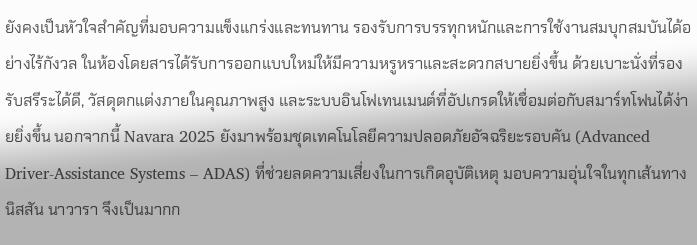ยังคงเป็นหัวใจสำคัญที่มอบความแข็งแกร่งและทนทาน รองรับการบรรทุกหนักและการใช้งานสมบุกสมบันได้อย่างไร้กังวล ในห้องโดยสารได้รับการออกแบบใหม่ให้มีความหรูหราและสะดวกสบายยิ่งขึ้น ด้วยเบาะนั่งที่รองรับสรีระได้ดี, วัสดุตกแต่งภายในคุณภาพสูง และระบบอินโฟเทนเมนต์ที่อัปเกรดให้เชื่อมต่อกับสมาร์ทโฟนได้ง่ายยิ่งขึ้น นอกจากนี้ Navara 2025 ยังมาพร้อมชุดเทคโนโลยีความปลอดภัยอัจฉริยะรอบคัน (Advanced Driver-Assistance Systems – ADAS) ที่ช่วยลดความเสี่ยงในการเกิดอุบัติเหตุ มอบความอุ่นใจในทุกเส้นทาง นิสสัน นาวารา จึงเป็นมากก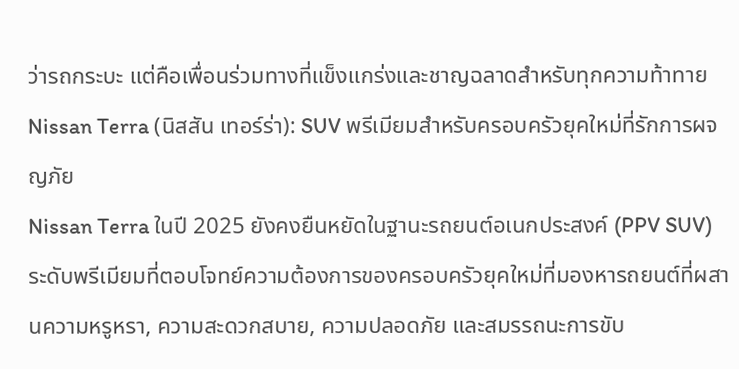ว่ารถกระบะ แต่คือเพื่อนร่วมทางที่แข็งแกร่งและชาญฉลาดสำหรับทุกความท้าทาย
Nissan Terra (นิสสัน เทอร์ร่า): SUV พรีเมียมสำหรับครอบครัวยุคใหม่ที่รักการผจญภัย
Nissan Terra ในปี 2025 ยังคงยืนหยัดในฐานะรถยนต์อเนกประสงค์ (PPV SUV) ระดับพรีเมียมที่ตอบโจทย์ความต้องการของครอบครัวยุคใหม่ที่มองหารถยนต์ที่ผสานความหรูหรา, ความสะดวกสบาย, ความปลอดภัย และสมรรถนะการขับ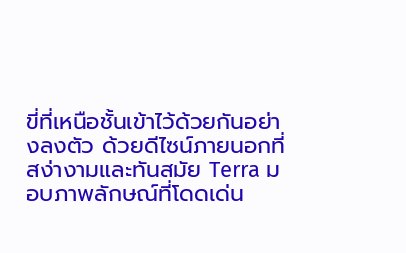ขี่ที่เหนือชั้นเข้าไว้ด้วยกันอย่างลงตัว ด้วยดีไซน์ภายนอกที่สง่างามและทันสมัย Terra มอบภาพลักษณ์ที่โดดเด่น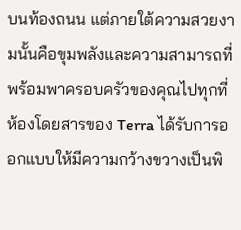บนท้องถนน แต่ภายใต้ความสวยงามนั้นคือขุมพลังและความสามารถที่พร้อมพาครอบครัวของคุณไปทุกที่
ห้องโดยสารของ Terra ได้รับการออกแบบให้มีความกว้างขวางเป็นพิ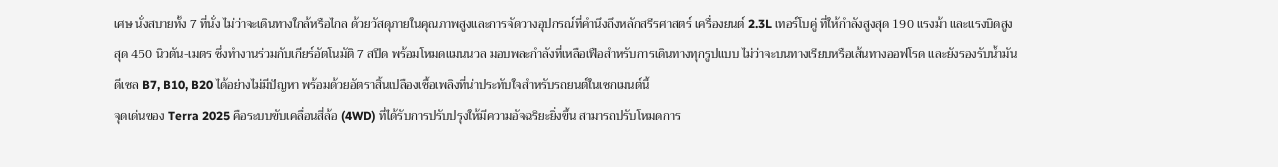เศษ นั่งสบายทั้ง 7 ที่นั่ง ไม่ว่าจะเดินทางใกล้หรือไกล ด้วยวัสดุภายในคุณภาพสูงและการจัดวางอุปกรณ์ที่คำนึงถึงหลักสรีรศาสตร์ เครื่องยนต์ 2.3L เทอร์โบคู่ ที่ให้กำลังสูงสุด 190 แรงม้า และแรงบิดสูงสุด 450 นิวตัน-เมตร ซึ่งทำงานร่วมกับเกียร์อัตโนมัติ 7 สปีด พร้อมโหมดแมนนวล มอบพละกำลังที่เหลือเฟือสำหรับการเดินทางทุกรูปแบบ ไม่ว่าจะบนทางเรียบหรือเส้นทางออฟโรด และยังรองรับน้ำมันดีเซล B7, B10, B20 ได้อย่างไม่มีปัญหา พร้อมด้วยอัตราสิ้นเปลืองเชื้อเพลิงที่น่าประทับใจสำหรับรถยนต์ในเซกเมนต์นี้
จุดเด่นของ Terra 2025 คือระบบขับเคลื่อนสี่ล้อ (4WD) ที่ได้รับการปรับปรุงให้มีความอัจฉริยะยิ่งขึ้น สามารถปรับโหมดการ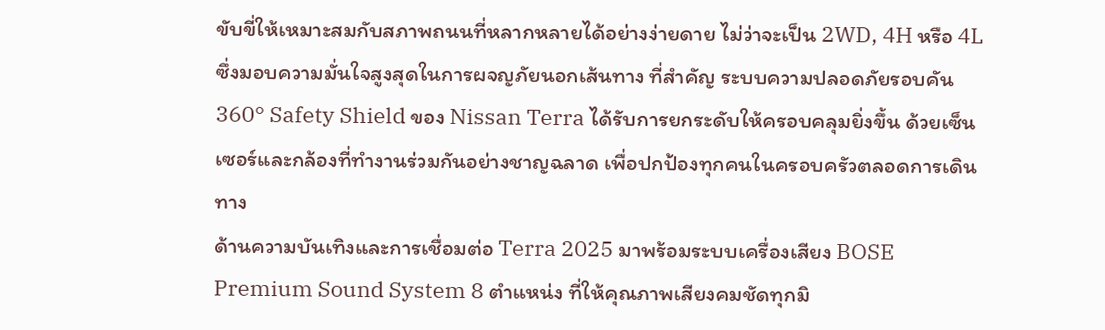ขับขี่ให้เหมาะสมกับสภาพถนนที่หลากหลายได้อย่างง่ายดาย ไม่ว่าจะเป็น 2WD, 4H หรือ 4L ซึ่งมอบความมั่นใจสูงสุดในการผจญภัยนอกเส้นทาง ที่สำคัญ ระบบความปลอดภัยรอบคัน 360° Safety Shield ของ Nissan Terra ได้รับการยกระดับให้ครอบคลุมยิ่งขึ้น ด้วยเซ็นเซอร์และกล้องที่ทำงานร่วมกันอย่างชาญฉลาด เพื่อปกป้องทุกคนในครอบครัวตลอดการเดินทาง
ด้านความบันเทิงและการเชื่อมต่อ Terra 2025 มาพร้อมระบบเครื่องเสียง BOSE Premium Sound System 8 ตำแหน่ง ที่ให้คุณภาพเสียงคมชัดทุกมิ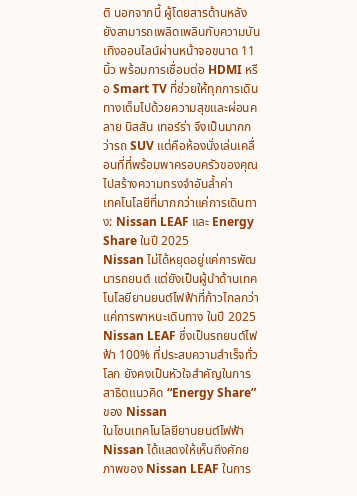ติ นอกจากนี้ ผู้โดยสารด้านหลังยังสามารถเพลิดเพลินกับความบันเทิงออนไลน์ผ่านหน้าจอขนาด 11 นิ้ว พร้อมการเชื่อมต่อ HDMI หรือ Smart TV ที่ช่วยให้ทุกการเดินทางเต็มไปด้วยความสุขและผ่อนคลาย นิสสัน เทอร์ร่า จึงเป็นมากกว่ารถ SUV แต่คือห้องนั่งเล่นเคลื่อนที่ที่พร้อมพาครอบครัวของคุณไปสร้างความทรงจำอันล้ำค่า
เทคโนโลยีที่มากกว่าแค่การเดินทาง: Nissan LEAF และ Energy Share ในปี 2025
Nissan ไม่ได้หยุดอยู่แค่การพัฒนารถยนต์ แต่ยังเป็นผู้นำด้านเทคโนโลยียานยนต์ไฟฟ้าที่ก้าวไกลกว่าแค่การพาหนะเดินทาง ในปี 2025 Nissan LEAF ซึ่งเป็นรถยนต์ไฟฟ้า 100% ที่ประสบความสำเร็จทั่วโลก ยังคงเป็นหัวใจสำคัญในการสาธิตแนวคิด “Energy Share” ของ Nissan
ในโซนเทคโนโลยียานยนต์ไฟฟ้า Nissan ได้แสดงให้เห็นถึงศักยภาพของ Nissan LEAF ในการ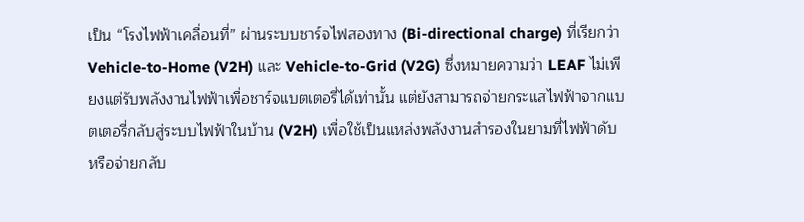เป็น “โรงไฟฟ้าเคลื่อนที่” ผ่านระบบชาร์จไฟสองทาง (Bi-directional charge) ที่เรียกว่า Vehicle-to-Home (V2H) และ Vehicle-to-Grid (V2G) ซึ่งหมายความว่า LEAF ไม่เพียงแต่รับพลังงานไฟฟ้าเพื่อชาร์จแบตเตอรี่ได้เท่านั้น แต่ยังสามารถจ่ายกระแสไฟฟ้าจากแบตเตอรี่กลับสู่ระบบไฟฟ้าในบ้าน (V2H) เพื่อใช้เป็นแหล่งพลังงานสำรองในยามที่ไฟฟ้าดับ หรือจ่ายกลับ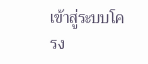เข้าสู่ระบบโครง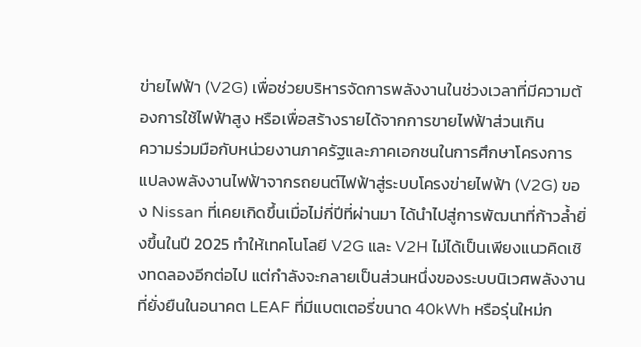ข่ายไฟฟ้า (V2G) เพื่อช่วยบริหารจัดการพลังงานในช่วงเวลาที่มีความต้องการใช้ไฟฟ้าสูง หรือเพื่อสร้างรายได้จากการขายไฟฟ้าส่วนเกิน
ความร่วมมือกับหน่วยงานภาครัฐและภาคเอกชนในการศึกษาโครงการแปลงพลังงานไฟฟ้าจากรถยนต์ไฟฟ้าสู่ระบบโครงข่ายไฟฟ้า (V2G) ของ Nissan ที่เคยเกิดขึ้นเมื่อไม่กี่ปีที่ผ่านมา ได้นำไปสู่การพัฒนาที่ก้าวล้ำยิ่งขึ้นในปี 2025 ทำให้เทคโนโลยี V2G และ V2H ไม่ได้เป็นเพียงแนวคิดเชิงทดลองอีกต่อไป แต่กำลังจะกลายเป็นส่วนหนึ่งของระบบนิเวศพลังงานที่ยั่งยืนในอนาคต LEAF ที่มีแบตเตอรี่ขนาด 40kWh หรือรุ่นใหม่ก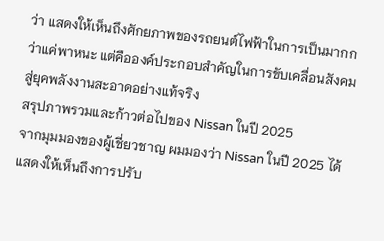ว่า แสดงให้เห็นถึงศักยภาพของรถยนต์ไฟฟ้าในการเป็นมากกว่าแค่พาหนะ แต่คือองค์ประกอบสำคัญในการขับเคลื่อนสังคมสู่ยุคพลังงานสะอาดอย่างแท้จริง
สรุปภาพรวมและก้าวต่อไปของ Nissan ในปี 2025
จากมุมมองของผู้เชี่ยวชาญ ผมมองว่า Nissan ในปี 2025 ได้แสดงให้เห็นถึงการปรับ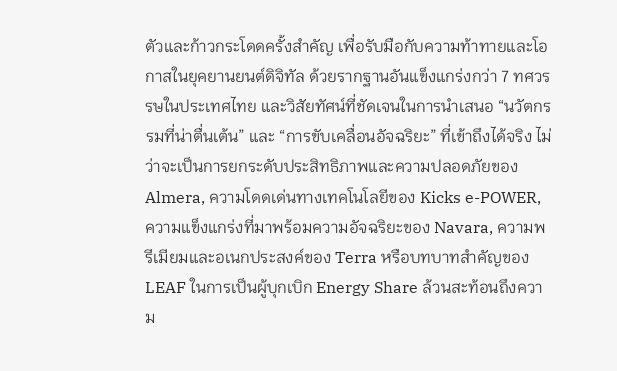ตัวและก้าวกระโดดครั้งสำคัญ เพื่อรับมือกับความท้าทายและโอกาสในยุคยานยนต์ดิจิทัล ด้วยรากฐานอันแข็งแกร่งกว่า 7 ทศวรรษในประเทศไทย และวิสัยทัศน์ที่ชัดเจนในการนำเสนอ “นวัตกรรมที่น่าตื่นเต้น” และ “การขับเคลื่อนอัจฉริยะ” ที่เข้าถึงได้จริง ไม่ว่าจะเป็นการยกระดับประสิทธิภาพและความปลอดภัยของ Almera, ความโดดเด่นทางเทคโนโลยีของ Kicks e-POWER, ความแข็งแกร่งที่มาพร้อมความอัจฉริยะของ Navara, ความพรีเมียมและอเนกประสงค์ของ Terra หรือบทบาทสำคัญของ LEAF ในการเป็นผู้บุกเบิก Energy Share ล้วนสะท้อนถึงความ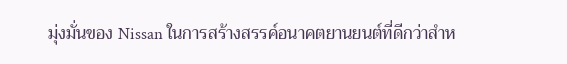มุ่งมั่นของ Nissan ในการสร้างสรรค์อนาคตยานยนต์ที่ดีกว่าสำห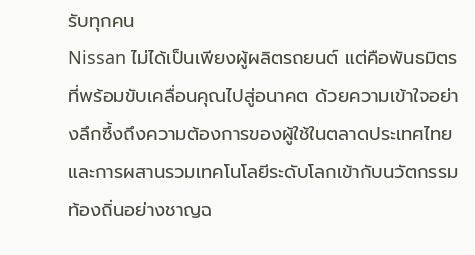รับทุกคน
Nissan ไม่ได้เป็นเพียงผู้ผลิตรถยนต์ แต่คือพันธมิตรที่พร้อมขับเคลื่อนคุณไปสู่อนาคต ด้วยความเข้าใจอย่างลึกซึ้งถึงความต้องการของผู้ใช้ในตลาดประเทศไทย และการผสานรวมเทคโนโลยีระดับโลกเข้ากับนวัตกรรมท้องถิ่นอย่างชาญฉ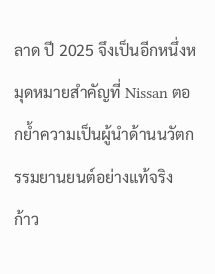ลาด ปี 2025 จึงเป็นอีกหนึ่งหมุดหมายสำคัญที่ Nissan ตอกย้ำความเป็นผู้นำด้านนวัตกรรมยานยนต์อย่างแท้จริง
ก้าว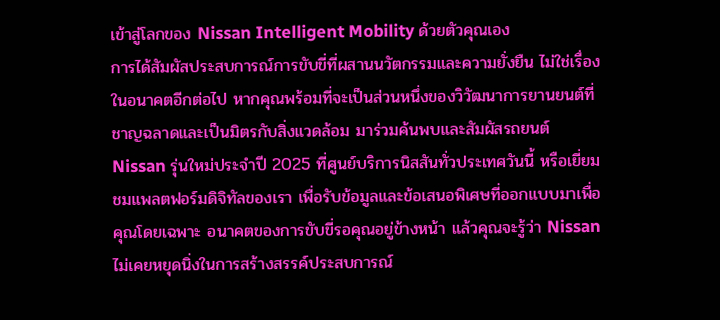เข้าสู่โลกของ Nissan Intelligent Mobility ด้วยตัวคุณเอง
การได้สัมผัสประสบการณ์การขับขี่ที่ผสานนวัตกรรมและความยั่งยืน ไม่ใช่เรื่องในอนาคตอีกต่อไป หากคุณพร้อมที่จะเป็นส่วนหนึ่งของวิวัฒนาการยานยนต์ที่ชาญฉลาดและเป็นมิตรกับสิ่งแวดล้อม มาร่วมค้นพบและสัมผัสรถยนต์ Nissan รุ่นใหม่ประจำปี 2025 ที่ศูนย์บริการนิสสันทั่วประเทศวันนี้ หรือเยี่ยมชมแพลตฟอร์มดิจิทัลของเรา เพื่อรับข้อมูลและข้อเสนอพิเศษที่ออกแบบมาเพื่อคุณโดยเฉพาะ อนาคตของการขับขี่รอคุณอยู่ข้างหน้า แล้วคุณจะรู้ว่า Nissan ไม่เคยหยุดนิ่งในการสร้างสรรค์ประสบการณ์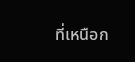ที่เหนือก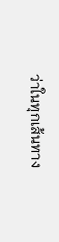ว่าในทุกเส้นทาง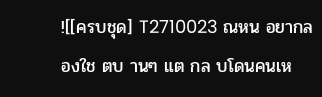![[ครบชุด] T2710023 ณหน อยากลองใช ตบ านๆ แต กล บโดนคนเห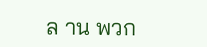ล าน พวก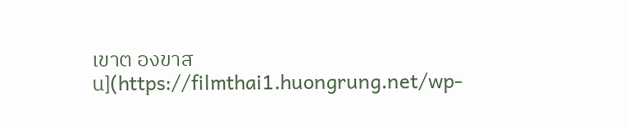เขาต องขาส น](https://filmthai1.huongrung.net/wp-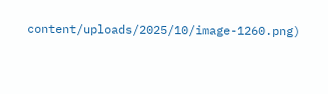content/uploads/2025/10/image-1260.png)